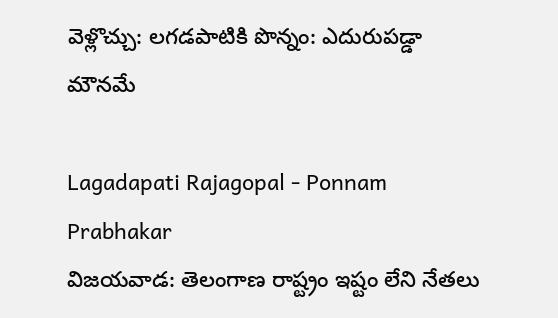వెళ్లొచ్చు: లగడపాటికి పొన్నం: ఎదురుపడ్డా మౌనమే

Lagadapati Rajagopal - Ponnam Prabhakar
విజయవాడ: తెలంగాణ రాష్ట్రం ఇష్టం లేని నేతలు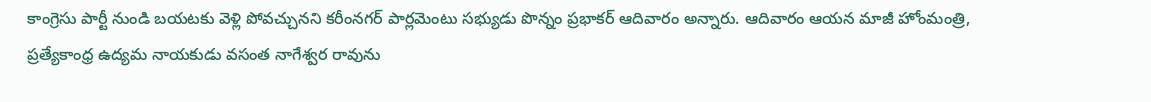కాంగ్రెసు పార్టీ నుండి బయటకు వెళ్లి పోవచ్చునని కరీంనగర్ పార్లమెంటు సభ్యుడు పొన్నం ప్రభాకర్ ఆదివారం అన్నారు. ఆదివారం ఆయన మాజీ హోంమంత్రి, ప్రత్యేకాంధ్ర ఉద్యమ నాయకుడు వసంత నాగేశ్వర రావును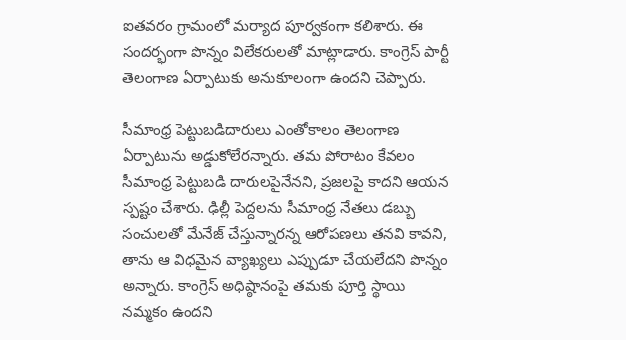ఐతవరం గ్రామంలో మర్యాద పూర్వకంగా కలిశారు. ఈ సందర్భంగా పొన్నం విలేకరులతో మాట్లాడారు. కాంగ్రెస్ పార్టీ తెలంగాణ ఏర్పాటుకు అనుకూలంగా ఉందని చెప్పారు.

సీమాంధ్ర పెట్టుబడిదారులు ఎంతోకాలం తెలంగాణ ఏర్పాటును అడ్డుకోలేరన్నారు. తమ పోరాటం కేవలం సీమాంధ్ర పెట్టుబడి దారులపైనేనని, ప్రజలపై కాదని ఆయన స్పష్టం చేశారు. ఢిల్లీ పెద్దలను సీమాంధ్ర నేతలు డబ్బు సంచులతో మేనేజ్ చేస్తున్నారన్న ఆరోపణలు తనవి కావని, తాను ఆ విధమైన వ్యాఖ్యలు ఎప్పుడూ చేయలేదని పొన్నం అన్నారు. కాంగ్రెస్ అధిష్ఠానంపై తమకు పూర్తి స్థాయి నమ్మకం ఉందని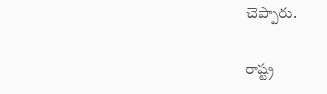చెప్పారు.

రాష్ట్ర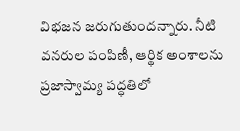విభజన జరుగుతుందన్నారు. నీటి వనరుల పంపిణీ, ఆర్థిక అంశాలను ప్రజాస్వామ్య పద్ధతిలో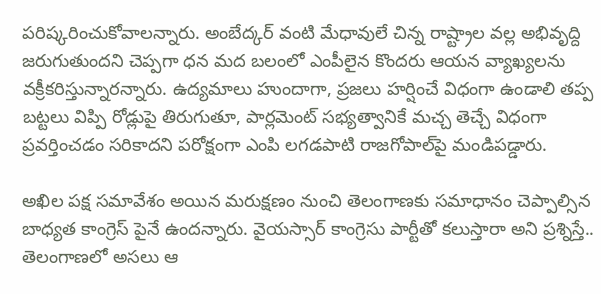పరిష్కరించుకోవాలన్నారు. అంబేద్కర్ వంటి మేధావులే చిన్న రాష్ట్రాల వల్ల అభివృద్ది జరుగుతుందని చెప్పగా ధన మద బలంలో ఎంపీలైన కొందరు ఆయన వ్యాఖ్యలను వక్రీకరిస్తున్నారన్నారు. ఉద్యమాలు హుందాగా, ప్రజలు హర్షించే విధంగా ఉండాలి తప్ప బట్టలు విప్పి రోడ్లుపై తిరుగుతూ, పార్లమెంట్ సభ్యత్వానికే మచ్చ తెచ్చే విధంగా ప్రవర్తించడం సరికాదని పరోక్షంగా ఎంపి లగడపాటి రాజగోపాల్‌పై మండిపడ్డారు.

అఖిల పక్ష సమావేశం అయిన మరుక్షణం నుంచి తెలంగాణకు సమాధానం చెప్పాల్సిన బాధ్యత కాంగ్రెస్ పైనే ఉందన్నారు. వైయస్సార్ కాంగ్రెసు పార్టీతో కలుస్తారా అని ప్రశ్నిస్తే.. తెలంగాణలో అసలు ఆ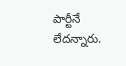పార్టీనే లేదన్నారు.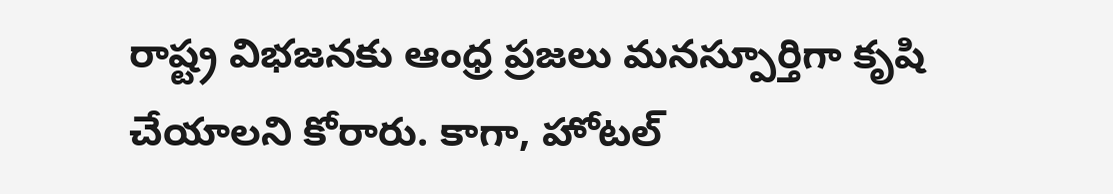రాష్ట్ర విభజనకు ఆంధ్ర ప్రజలు మనస్పూర్తిగా కృషి చేయాలని కోరారు. కాగా, హోటల్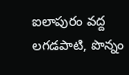ఐలాపురం వద్ద లగడపాటి, పొన్నం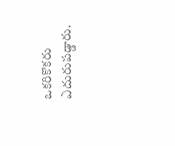ఒకరికొకరు ఎదురుపడ్డారు.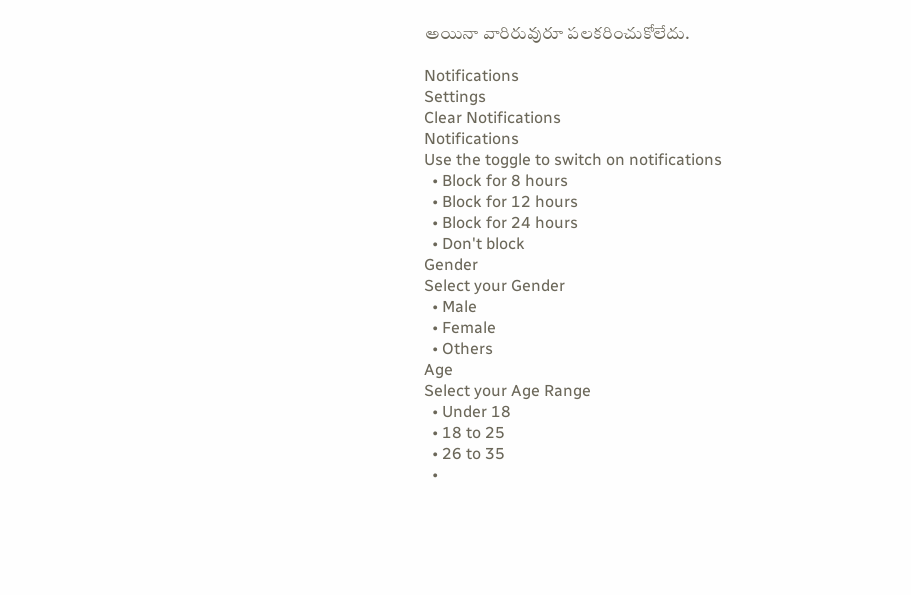అయినా వారిరువురూ పలకరించుకోలేదు.

Notifications
Settings
Clear Notifications
Notifications
Use the toggle to switch on notifications
  • Block for 8 hours
  • Block for 12 hours
  • Block for 24 hours
  • Don't block
Gender
Select your Gender
  • Male
  • Female
  • Others
Age
Select your Age Range
  • Under 18
  • 18 to 25
  • 26 to 35
  •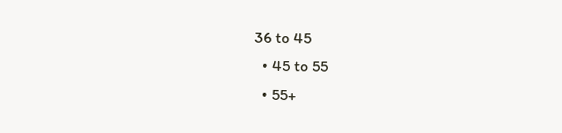36 to 45
  • 45 to 55
  • 55+